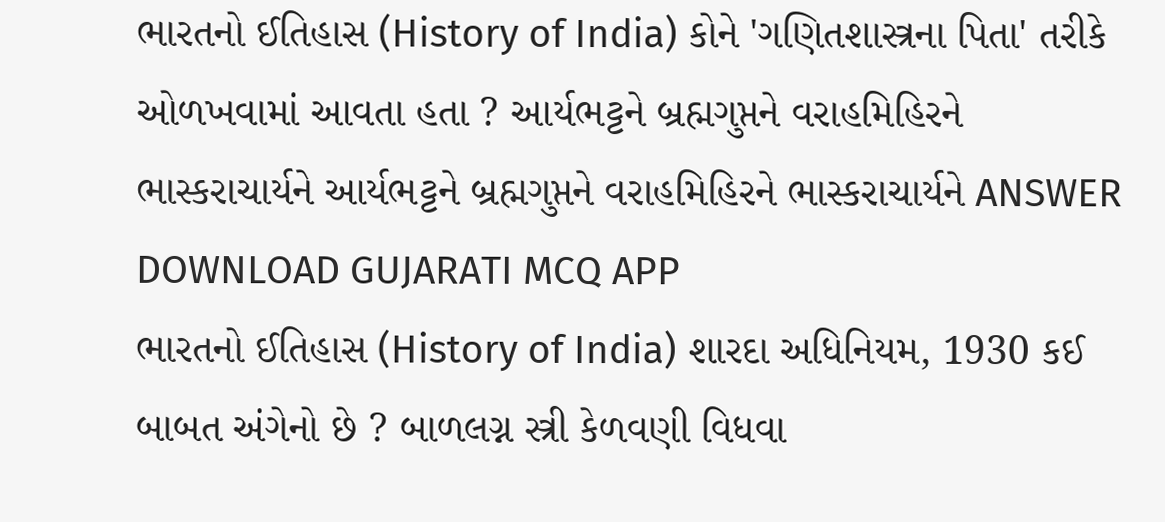ભારતનો ઈતિહાસ (History of India) કોને 'ગણિતશાસ્ત્રના પિતા' તરીકે ઓળખવામાં આવતા હતા ? આર્યભટ્ટને બ્રહ્મગુપ્તને વરાહમિહિરને ભાસ્કરાચાર્યને આર્યભટ્ટને બ્રહ્મગુપ્તને વરાહમિહિરને ભાસ્કરાચાર્યને ANSWER DOWNLOAD GUJARATI MCQ APP
ભારતનો ઈતિહાસ (History of India) શારદા અધિનિયમ, 1930 કઈ બાબત અંગેનો છે ? બાળલગ્ન સ્ત્રી કેળવણી વિધવા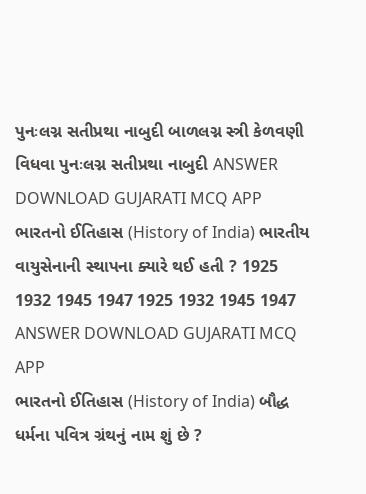પુનઃલગ્ન સતીપ્રથા નાબુદી બાળલગ્ન સ્ત્રી કેળવણી વિધવા પુનઃલગ્ન સતીપ્રથા નાબુદી ANSWER DOWNLOAD GUJARATI MCQ APP
ભારતનો ઈતિહાસ (History of India) ભારતીય વાયુસેનાની સ્થાપના ક્યારે થઈ હતી ? 1925 1932 1945 1947 1925 1932 1945 1947 ANSWER DOWNLOAD GUJARATI MCQ APP
ભારતનો ઈતિહાસ (History of India) બૌદ્ધ ધર્મના પવિત્ર ગ્રંથનું નામ શું છે ?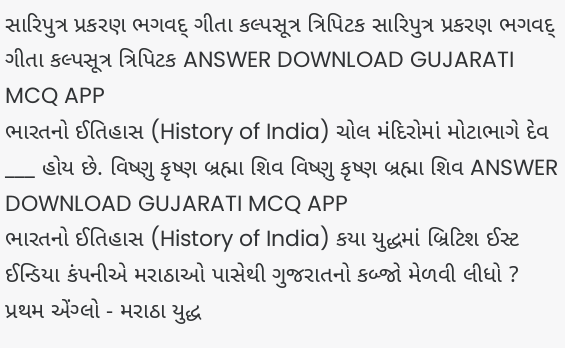સારિપુત્ર પ્રકરણ ભગવદ્ ગીતા કલ્પસૂત્ર ત્રિપિટક સારિપુત્ર પ્રકરણ ભગવદ્ ગીતા કલ્પસૂત્ર ત્રિપિટક ANSWER DOWNLOAD GUJARATI MCQ APP
ભારતનો ઈતિહાસ (History of India) ચોલ મંદિરોમાં મોટાભાગે દેવ ___ હોય છે. વિષ્ણુ કૃષ્ણ બ્રહ્મા શિવ વિષ્ણુ કૃષ્ણ બ્રહ્મા શિવ ANSWER DOWNLOAD GUJARATI MCQ APP
ભારતનો ઈતિહાસ (History of India) કયા યુદ્ધમાં બ્રિટિશ ઈસ્ટ ઈન્ડિયા કંપનીએ મરાઠાઓ પાસેથી ગુજરાતનો કબ્જો મેળવી લીધો ? પ્રથમ એંગ્લો - મરાઠા યુદ્ધ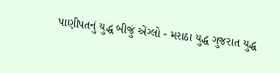પાણીપતનું યુદ્ધ બીજું એંગ્લો - મરાઠા યુદ્ધ ગુજરાત યુદ્ધ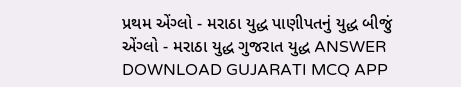પ્રથમ એંગ્લો - મરાઠા યુદ્ધ પાણીપતનું યુદ્ધ બીજું એંગ્લો - મરાઠા યુદ્ધ ગુજરાત યુદ્ધ ANSWER DOWNLOAD GUJARATI MCQ APP